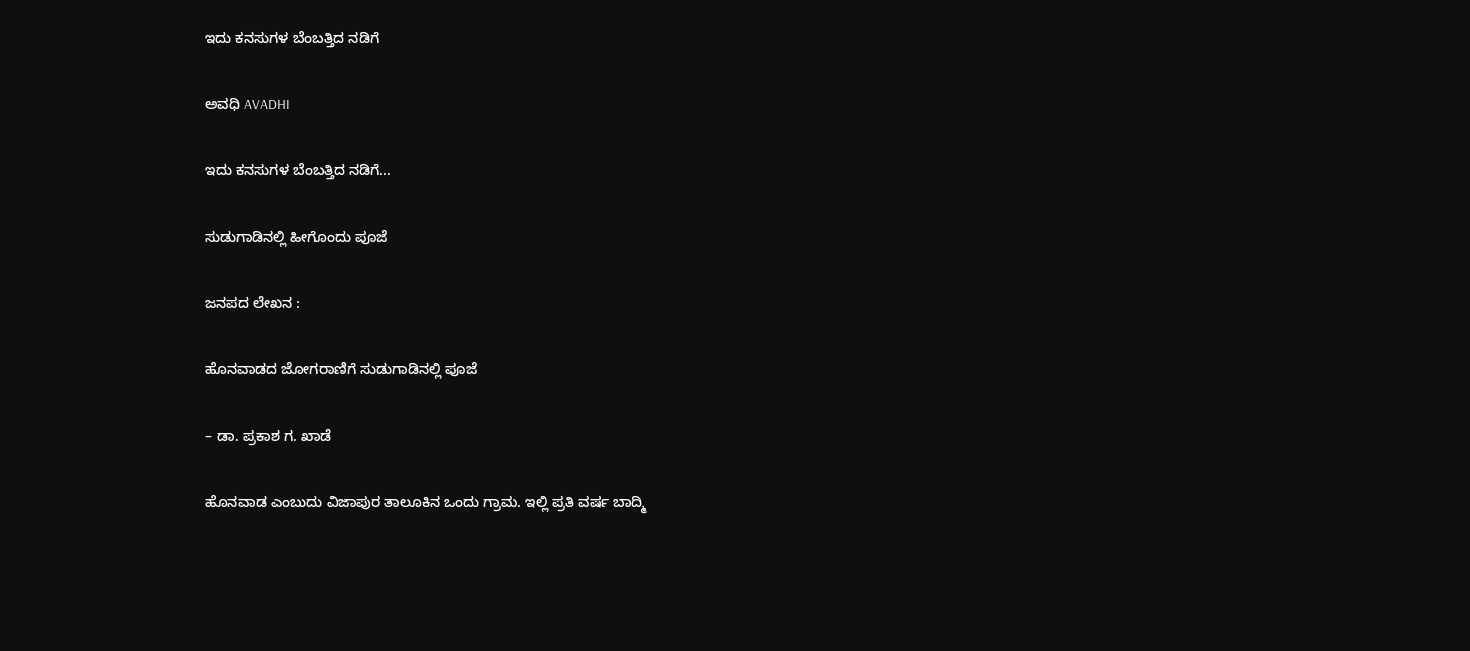ಇದು ಕನಸುಗಳ ಬೆಂಬತ್ತಿದ ನಡಿಗೆ‍

ಅವಧಿ AVADHI

ಇದು ಕನಸುಗಳ ಬೆಂಬತ್ತಿದ ನಡಿಗೆ...

ಸುಡುಗಾಡಿನಲ್ಲಿ ಹೀಗೊಂದು ಪೂಜೆ

ಜನಪದ ಲೇಖನ :

ಹೊನವಾಡದ ಜೋಗರಾಣಿಗೆ ಸುಡುಗಾಡಿನಲ್ಲಿ ಪೂಜೆ

– ಡಾ. ಪ್ರಕಾಶ ಗ. ಖಾಡೆ

ಹೊನವಾಡ ಎಂಬುದು ವಿಜಾಪುರ ತಾಲೂಕಿನ ಒಂದು ಗ್ರಾಮ. ಇಲ್ಲಿ ಪ್ರತಿ ವರ್ಷ ಬಾದ್ಮಿ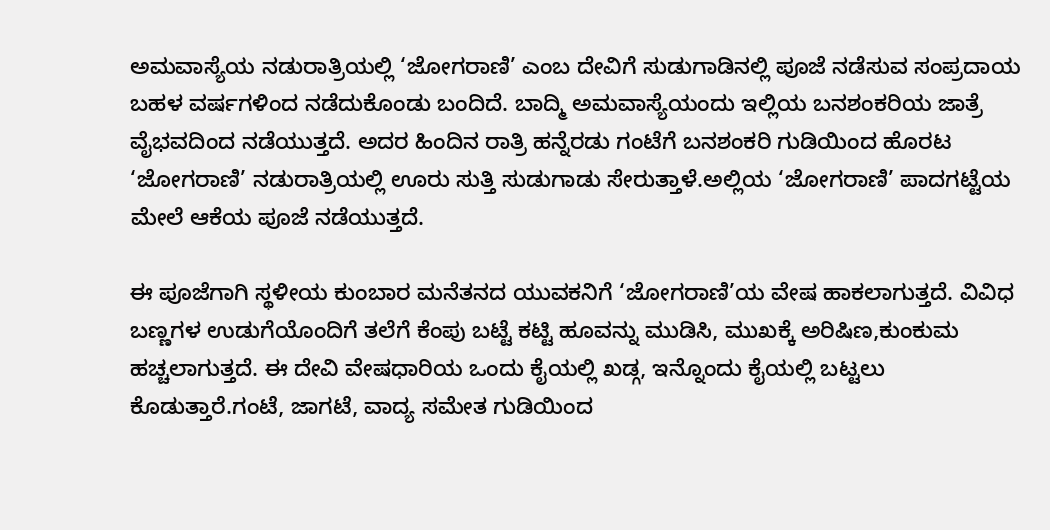ಅಮವಾಸ್ಯೆಯ ನಡುರಾತ್ರಿಯಲ್ಲಿ ‘ಜೋಗರಾಣಿ’ ಎಂಬ ದೇವಿಗೆ ಸುಡುಗಾಡಿನಲ್ಲಿ ಪೂಜೆ ನಡೆಸುವ ಸಂಪ್ರದಾಯ ಬಹಳ ವರ್ಷಗಳಿಂದ ನಡೆದುಕೊಂಡು ಬಂದಿದೆ. ಬಾದ್ಮಿ ಅಮವಾಸ್ಯೆಯಂದು ಇಲ್ಲಿಯ ಬನಶಂಕರಿಯ ಜಾತ್ರೆ ವೈಭವದಿಂದ ನಡೆಯುತ್ತದೆ. ಅದರ ಹಿಂದಿನ ರಾತ್ರಿ ಹನ್ನೆರಡು ಗಂಟೆಗೆ ಬನಶಂಕರಿ ಗುಡಿಯಿಂದ ಹೊರಟ ‘ಜೋಗರಾಣಿ’ ನಡುರಾತ್ರಿಯಲ್ಲಿ ಊರು ಸುತ್ತಿ ಸುಡುಗಾಡು ಸೇರುತ್ತಾಳೆ.ಅಲ್ಲಿಯ ‘ಜೋಗರಾಣಿ’ ಪಾದಗಟ್ಟೆಯ ಮೇಲೆ ಆಕೆಯ ಪೂಜೆ ನಡೆಯುತ್ತದೆ.

ಈ ಪೂಜೆಗಾಗಿ ಸ್ಥಳೀಯ ಕುಂಬಾರ ಮನೆತನದ ಯುವಕನಿಗೆ ‘ಜೋಗರಾಣಿ’ಯ ವೇಷ ಹಾಕಲಾಗುತ್ತದೆ. ವಿವಿಧ ಬಣ್ಣಗಳ ಉಡುಗೆಯೊಂದಿಗೆ ತಲೆಗೆ ಕೆಂಪು ಬಟ್ಟೆ ಕಟ್ಟಿ ಹೂವನ್ನು ಮುಡಿಸಿ, ಮುಖಕ್ಕೆ ಅರಿಷಿಣ,ಕುಂಕುಮ ಹಚ್ಚಲಾಗುತ್ತದೆ. ಈ ದೇವಿ ವೇಷಧಾರಿಯ ಒಂದು ಕೈಯಲ್ಲಿ ಖಡ್ಗ, ಇನ್ನೊಂದು ಕೈಯಲ್ಲಿ ಬಟ್ಟಲು ಕೊಡುತ್ತಾರೆ.ಗಂಟೆ, ಜಾಗಟೆ, ವಾದ್ಯ ಸಮೇತ ಗುಡಿಯಿಂದ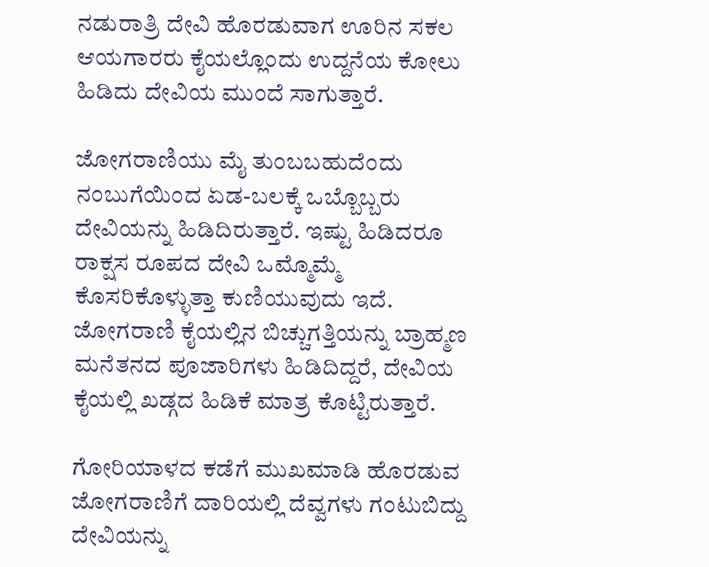ನಡುರಾತ್ರಿ ದೇವಿ ಹೊರಡುವಾಗ ಊರಿನ ಸಕಲ ಆಯಗಾರರು ಕೈಯಲ್ಲೊಂದು ಉದ್ದನೆಯ ಕೋಲು ಹಿಡಿದು ದೇವಿಯ ಮುಂದೆ ಸಾಗುತ್ತಾರೆ.

ಜೋಗರಾಣಿಯು ಮೈ ತುಂಬಬಹುದೆಂದು ನಂಬುಗೆಯಿಂದ ಏಡ-ಬಲಕ್ಕೆ ಒಬ್ಬೊಬ್ಬರು ದೇವಿಯನ್ನು ಹಿಡಿದಿರುತ್ತಾರೆ. ಇಷ್ಟು ಹಿಡಿದರೂ ರಾಕ್ಷಸ ರೂಪದ ದೇವಿ ಒಮ್ಮೊಮ್ಮೆ ಕೊಸರಿಕೊಳ್ಳುತ್ತಾ ಕುಣಿಯುವುದು ಇದೆ. ಜೋಗರಾಣಿ ಕೈಯಲ್ಲಿನ ಬಿಚ್ಚುಗತ್ತಿಯನ್ನು ಬ್ರಾಹ್ಮಣ ಮನೆತನದ ಪೂಜಾರಿಗಳು ಹಿಡಿದಿದ್ದರೆ, ದೇವಿಯ ಕೈಯಲ್ಲಿ ಖಡ್ಗದ ಹಿಡಿಕೆ ಮಾತ್ರ ಕೊಟ್ಟಿರುತ್ತಾರೆ.

ಗೋರಿಯಾಳದ ಕಡೆಗೆ ಮುಖಮಾಡಿ ಹೊರಡುವ ಜೋಗರಾಣಿಗೆ ದಾರಿಯಲ್ಲಿ ದೆವ್ವಗಳು ಗಂಟುಬಿದ್ದು ದೇವಿಯನ್ನು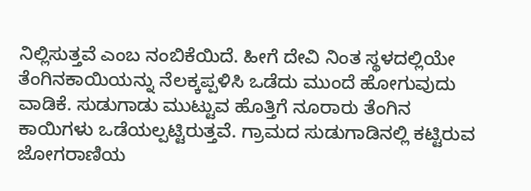ನಿಲ್ಲಿಸುತ್ತವೆ ಎಂಬ ನಂಬಿಕೆಯಿದೆ. ಹೀಗೆ ದೇವಿ ನಿಂತ ಸ್ಥಳದಲ್ಲಿಯೇ ತೆಂಗಿನಕಾಯಿಯನ್ನು ನೆಲಕ್ಕಪ್ಪಳಿಸಿ ಒಡೆದು ಮುಂದೆ ಹೋಗುವುದು ವಾಡಿಕೆ. ಸುಡುಗಾಡು ಮುಟ್ಟುವ ಹೊತ್ತಿಗೆ ನೂರಾರು ತೆಂಗಿನ ಕಾಯಿಗಳು ಒಡೆಯಲ್ಪಟ್ಟಿರುತ್ತವೆ. ಗ್ರಾಮದ ಸುಡುಗಾಡಿನಲ್ಲಿ ಕಟ್ಟಿರುವ ಜೋಗರಾಣಿಯ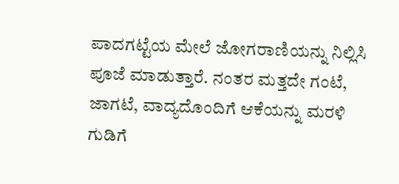ಪಾದಗಟ್ಟೆಯ ಮೇಲೆ ಜೋಗರಾಣಿಯನ್ನು ನಿಲ್ಲಿಸಿ ಪೂಜೆ ಮಾಡುತ್ತಾರೆ. ನಂತರ ಮತ್ತದೇ ಗಂಟೆ, ಜಾಗಟೆ, ವಾದ್ಯದೊಂದಿಗೆ ಆಕೆಯನ್ನು ಮರಳಿ ಗುಡಿಗೆ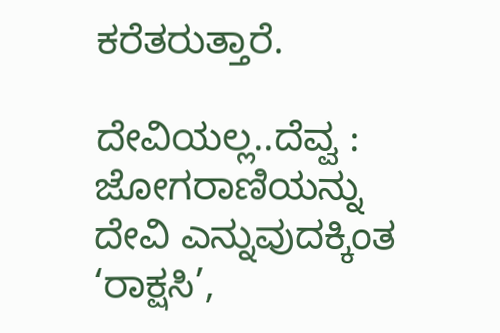ಕರೆತರುತ್ತಾರೆ.

ದೇವಿಯಲ್ಲ..ದೆವ್ವ : ಜೋಗರಾಣಿಯನ್ನು ದೇವಿ ಎನ್ನುವುದಕ್ಕಿಂತ ‘ರಾಕ್ಷಸಿ’,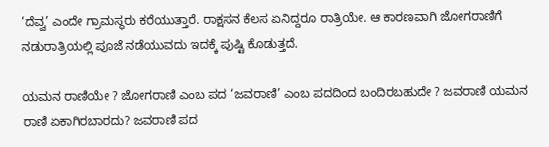‘ದೆವ್ವ’ ಎಂದೇ ಗ್ರಾಮಸ್ಥರು ಕರೆಯುತ್ತಾರೆ. ರಾಕ್ಷಸನ ಕೆಲಸ ಏನಿದ್ದರೂ ರಾತ್ರಿಯೇ. ಆ ಕಾರಣವಾಗಿ ಜೋಗರಾಣಿಗೆ ನಡುರಾತ್ರಿಯಲ್ಲಿ ಪೂಜೆ ನಡೆಯುವದು ಇದಕ್ಕೆ ಪುಷ್ಟಿ ಕೊಡುತ್ತದೆ.

ಯಮನ ರಾಣಿಯೇ ? ಜೋಗರಾಣಿ ಎಂಬ ಪದ ‘ಜವರಾಣಿ’ ಎಂಬ ಪದದಿಂದ ಬಂದಿರಬಹುದೇ ? ಜವರಾಣಿ ಯಮನ ರಾಣಿ ಏಕಾಗಿರಬಾರದು? ಜವರಾಣಿ ಪದ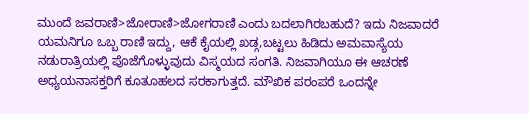ಮುಂದೆ ಜವರಾಣಿ>ಜೋರಾಣಿ>ಜೋಗರಾಣಿ ಎಂದು ಬದಲಾಗಿರಬಹುದೆ? ಇದು ನಿಜವಾದರೆ ಯಮನಿಗೂ ಒಬ್ಬ ರಾಣಿ ಇದ್ದು, ಆಕೆ ಕೈಯಲ್ಲಿ ಖಡ್ಗ,ಬಟ್ಟಲು ಹಿಡಿದು ಅಮವಾಸ್ಯೆಯ ನಡುರಾತ್ರಿಯಲ್ಲಿ ಪೊಜೆಗೊಳ್ಳುವುದು ವಿಸ್ಮಯದ ಸಂಗತಿ. ನಿಜವಾಗಿಯೂ ಈ ಆಚರಣೆ ಅಧ್ಯಯನಾಸಕ್ತರಿಗೆ ಕೂತೂಹಲದ ಸರಕಾಗುತ್ತದೆ. ಮೌಖಿಕ ಪರಂಪರೆ ಒಂದನ್ನೇ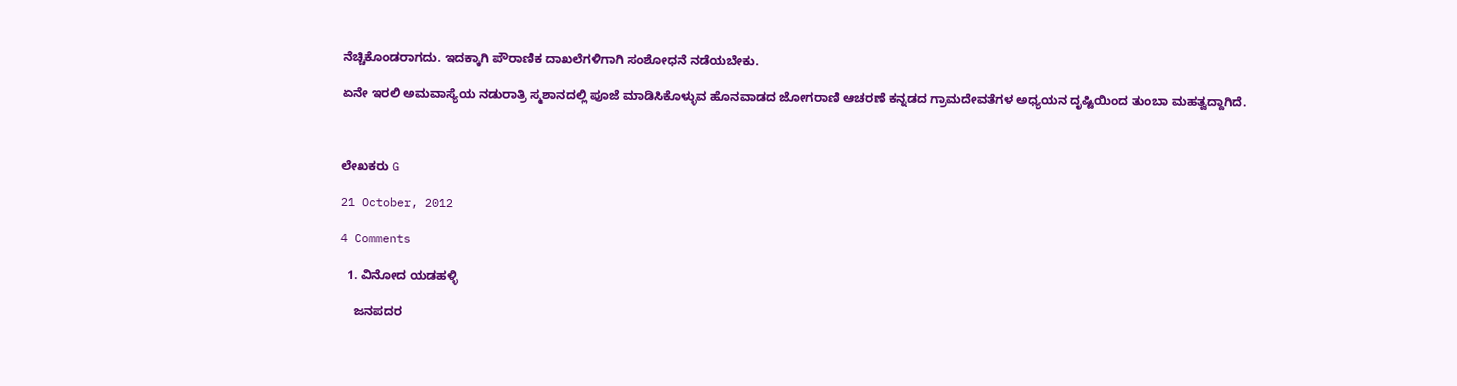ನೆಚ್ಚಿಕೊಂಡರಾಗದು. ಇದಕ್ಕಾಗಿ ಪೌರಾಣಿಕ ದಾಖಲೆಗಳಿಗಾಗಿ ಸಂಶೋಧನೆ ನಡೆಯಬೇಕು.

ಏನೇ ಇರಲಿ ಅಮವಾಸ್ಯೆಯ ನಡುರಾತ್ರಿ ಸ್ಮಶಾನದಲ್ಲಿ ಪೂಜೆ ಮಾಡಿಸಿಕೊಳ್ಳುವ ಹೊನವಾಡದ ಜೋಗರಾಣಿ ಆಚರಣೆ ಕನ್ನಡದ ಗ್ರಾಮದೇವತೆಗಳ ಅಧ್ಯಯನ ದೃಷ್ಟಿಯಿಂದ ತುಂಬಾ ಮಹತ್ವದ್ದಾಗಿದೆ.



ಲೇಖಕರು G

21 October, 2012

4 Comments

  1. ವಿನೋದ ಯಡಹಳ್ಳಿ

    ಜನಪದರ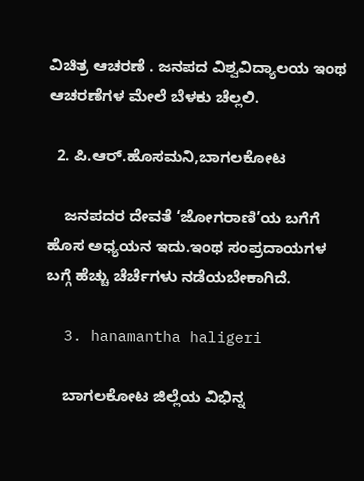ವಿಚಿತ್ರ ಆಚರಣೆ . ಜನಪದ ವಿಶ್ವವಿದ್ಯಾಲಯ ಇಂಥ ಆಚರಣೆಗಳ ಮೇಲೆ ಬೆಳಕು ಚೆಲ್ಲಲಿ.

  2. ಪಿ.ಆರ್.ಹೊಸಮನಿ,ಬಾಗಲಕೋಟ

    ಜನಪದರ ದೇವತೆ ‘ಜೋಗರಾಣಿ’ಯ ಬಗೆಗೆ ಹೊಸ ಅಧ್ಯಯನ ಇದು.ಇಂಥ ಸಂಪ್ರದಾಯಗಳ ಬಗ್ಗೆ ಹೆಚ್ಚು ಚೆರ್ಚೆಗಳು ನಡೆಯಬೇಕಾಗಿದೆ.

  3. hanamantha haligeri

    ಬಾಗಲಕೋಟ ಜಿಲ್ಲೆಯ ವಿಭಿನ್ನ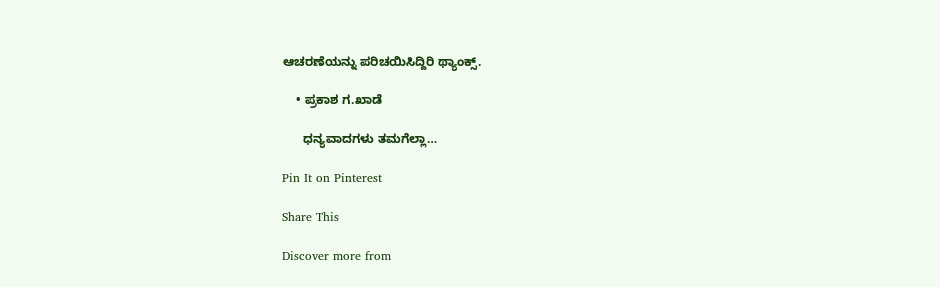ಆಚರಣೆಯನ್ನು ಪರಿಚಯಿಸಿದ್ದಿರಿ ಥ್ಯಾಂಕ್ಸ್.

    • ಪ್ರಕಾಶ ಗ.ಖಾಡೆ

      ಧನ್ಯವಾದಗಳು ತಮಗೆಲ್ಲಾ…

Pin It on Pinterest

Share This

Discover more from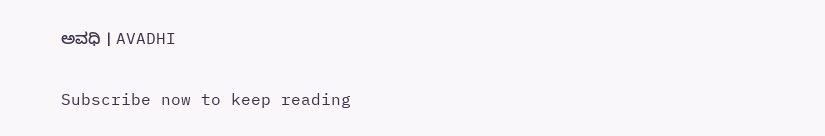ಅವಧಿ । AVADHI

Subscribe now to keep reading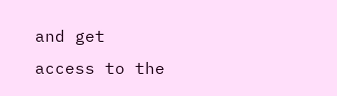and get access to the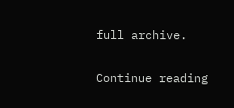full archive.

Continue reading